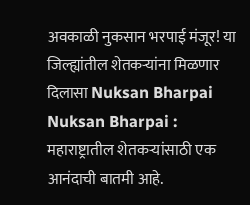अवकाळी नुकसान भरपाई मंजूर! या जिल्ह्यांतील शेतकऱ्यांना मिळणार दिलासा Nuksan Bharpai
Nuksan Bharpai : महाराष्ट्रातील शेतकऱ्यांसाठी एक आनंदाची बातमी आहे.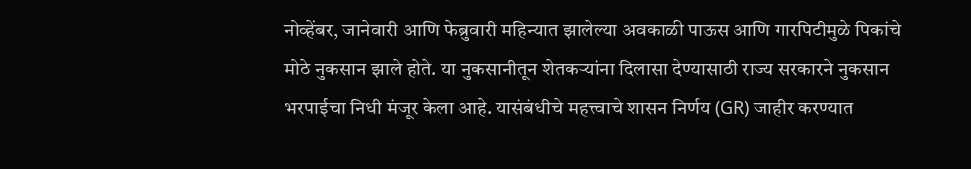नोव्हेंबर, जानेवारी आणि फेब्रुवारी महिन्यात झालेल्या अवकाळी पाऊस आणि गारपिटीमुळे पिकांचे मोठे नुकसान झाले होते. या नुकसानीतून शेतकऱ्यांना दिलासा देण्यासाठी राज्य सरकारने नुकसान भरपाईचा निधी मंजूर केला आहे. यासंबंधीचे महत्त्वाचे शासन निर्णय (GR) जाहीर करण्यात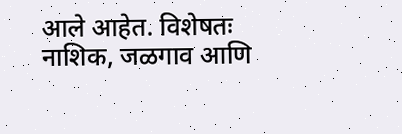आले आहेत. विशेषतः नाशिक, जळगाव आणि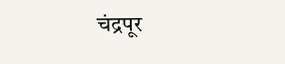चंद्रपूर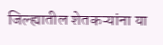जिल्ह्यातील शेतकऱ्यांना या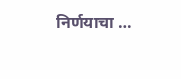निर्णयाचा …